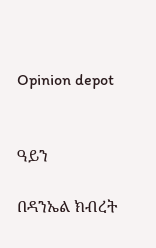Opinion depot


ዓይን

በዳንኤል ክብረት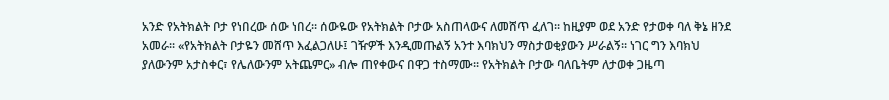አንድ የአትክልት ቦታ የነበረው ሰው ነበረ፡፡ ሰውዬው የአትክልት ቦታው አስጠላውና ለመሸጥ ፈለገ፡፡ ከዚያም ወደ አንድ የታወቀ ባለ ቅኔ ዘንደ አመራ፡፡ «የአትክልት ቦታዬን መሸጥ እፈልጋለሁ፤ ገዥዎች እንዲመጡልኝ አንተ እባክህን ማስታወቂያውን ሥራልኝ፡፡ ነገር ግን እባክህ ያለውንም አታስቀር፣ የሌለውንም አትጨምር» ብሎ ጠየቀውና በዋጋ ተስማሙ፡፡ የአትክልት ቦታው ባለቤትም ለታወቀ ጋዜጣ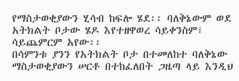የማስታወቂያውን ሂሳብ ከፍሎ ሄደ፡፡ ባለቅኔውም ወደ አትክልት ቦታው ሄዶ እየተዘዋወረ ሳይቀንስም፣ ሳይጨምርም አየው፡፡
በሳምንቱ ያንን የአትክልት ቦታ በተመለከተ ባለቅኔው ማስታወቂያውን ሠርቶ በተከፈለበት ጋዜጣ ላይ እንዲህ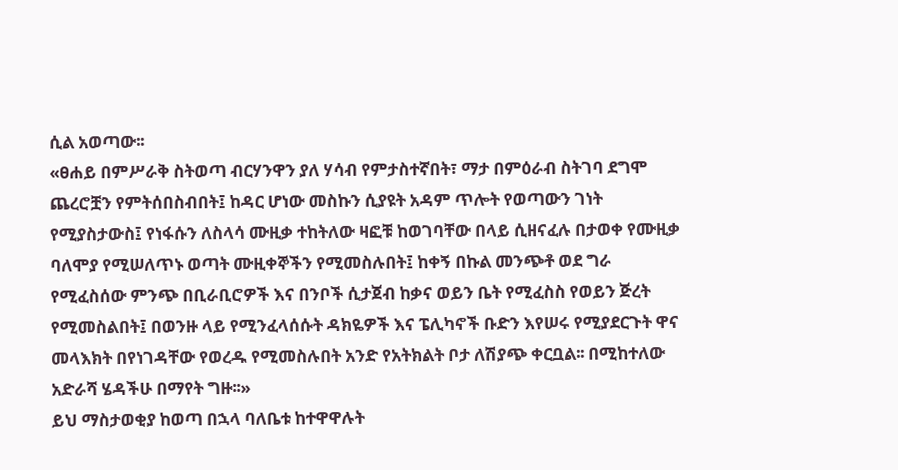ሲል አወጣው፡፡
«ፀሐይ በምሥራቅ ስትወጣ ብርሃንዋን ያለ ሃሳብ የምታስተኛበት፣ ማታ በምዕራብ ስትገባ ደግሞ ጨረሮቿን የምትሰበስብበት፤ ከዳር ሆነው መስኩን ሲያዩት አዳም ጥሎት የወጣውን ገነት የሚያስታውስ፤ የነፋሱን ለስላሳ ሙዚቃ ተከትለው ዛፎቹ ከወገባቸው በላይ ሲዘናፈሉ በታወቀ የሙዚቃ ባለሞያ የሚሠለጥኑ ወጣት ሙዚቀኞችን የሚመስሉበት፤ ከቀኝ በኩል መንጭቶ ወደ ግራ የሚፈስሰው ምንጭ በቢራቢሮዎች እና በንቦች ሲታጀብ ከቃና ወይን ቤት የሚፈስስ የወይን ጅረት የሚመስልበት፤ በወንዙ ላይ የሚንፈላሰሱት ዳክዬዎች እና ፔሊካኖች ቡድን እየሠሩ የሚያደርጉት ዋና መላእክት በየነገዳቸው የወረዱ የሚመስሉበት አንድ የአትክልት ቦታ ለሽያጭ ቀርቧል፡፡ በሚከተለው አድራሻ ሄዳችሁ በማየት ግዙ፡፡»
ይህ ማስታወቂያ ከወጣ በኋላ ባለቤቱ ከተዋዋሉት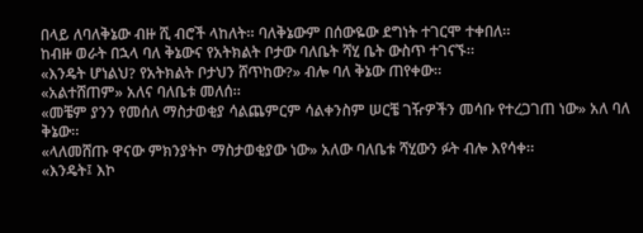በላይ ለባለቅኔው ብዙ ሺ ብሮች ላከለት፡፡ ባለቅኔውም በሰውዬው ደግነት ተገርሞ ተቀበለ፡፡
ከብዙ ወራት በኋላ ባለ ቅኔውና የአትክልት ቦታው ባለቤት ሻሂ ቤት ውስጥ ተገናኙ፡፡
«እንዴት ሆነልህ? የአትክልት ቦታህን ሸጥከው?» ብሎ ባለ ቅኔው ጠየቀው፡፡
«አልተሸጠም» አለና ባለቤቱ መለሰ፡፡
«መቼም ያንን የመሰለ ማስታወቂያ ሳልጨምርም ሳልቀንስም ሠርቼ ገዥዎችን መሳቡ የተረጋገጠ ነው» አለ ባለ ቅኔው፡፡
«ላለመሸጡ ዋናው ምክንያትኮ ማስታወቂያው ነው» አለው ባለቤቱ ሻሂውን ፉት ብሎ እየሳቀ፡፡
«እንዴት፤ እኮ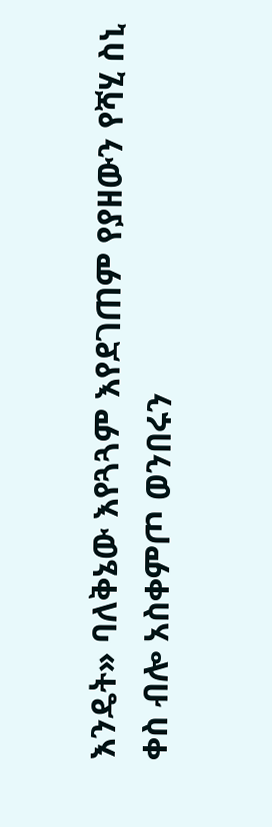እንዴት» ባለቅኔው እየጓጓም እየደገጠም የያዘውን የሻሂ ስኒ ቀስ ብሎ አስቀምጦ ወንበሩን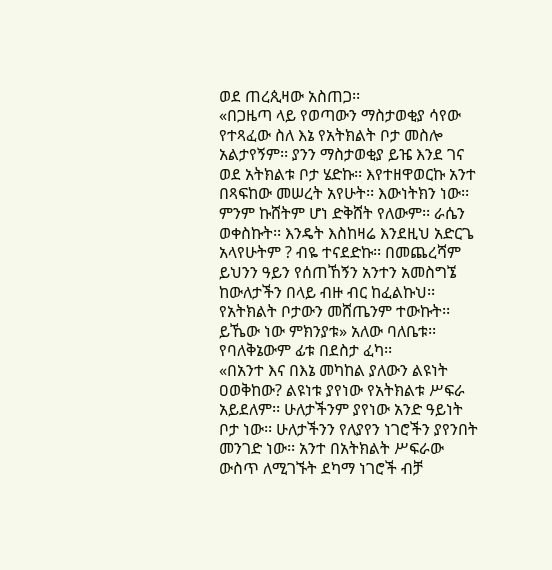ወደ ጠረጲዛው አስጠጋ፡፡
«በጋዜጣ ላይ የወጣውን ማስታወቂያ ሳየው የተጻፈው ስለ እኔ የአትክልት ቦታ መስሎ አልታየኝም፡፡ ያንን ማስታወቂያ ይዤ እንደ ገና ወደ አትክልቱ ቦታ ሄድኩ፡፡ እየተዘዋወርኩ አንተ በጻፍከው መሠረት አየሁት፡፡ እውነትክን ነው፡፡ ምንም ኩሸትም ሆነ ድቅሸት የለውም፡፡ ራሴን ወቀስኩት፡፡ እንዴት እስከዛሬ እንደዚህ አድርጌ አላየሁትም ? ብዬ ተናደድኩ፡፡ በመጨረሻም ይህንን ዓይን የሰጠኸኝን አንተን አመስግኜ ከውለታችን በላይ ብዙ ብር ከፈልኩህ፡፡ የአትክልት ቦታውን መሸጤንም ተውኩት፡፡ ይኼው ነው ምክንያቱ» አለው ባለቤቱ፡፡
የባለቅኔውም ፊቱ በደስታ ፈካ፡፡
«በአንተ እና በእኔ መካከል ያለውን ልዩነት ዐወቅከው? ልዩነቱ ያየነው የአትክልቱ ሥፍራ አይደለም፡፡ ሁለታችንም ያየነው አንድ ዓይነት ቦታ ነው፡፡ ሁለታችንን የለያየን ነገሮችን ያየንበት መንገድ ነው፡፡ አንተ በአትክልት ሥፍራው ውስጥ ለሚገኙት ደካማ ነገሮች ብቻ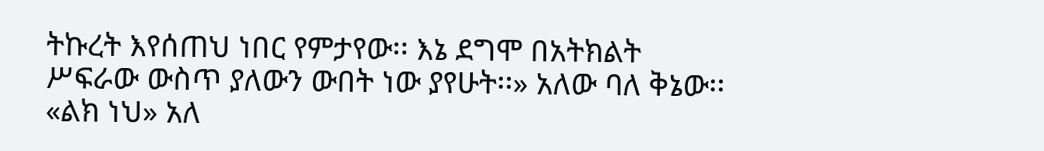ትኩረት እየሰጠህ ነበር የምታየው፡፡ እኔ ደግሞ በአትክልት ሥፍራው ውስጥ ያለውን ውበት ነው ያየሁት፡፡» አለው ባለ ቅኔው፡፡
«ልክ ነህ» አለ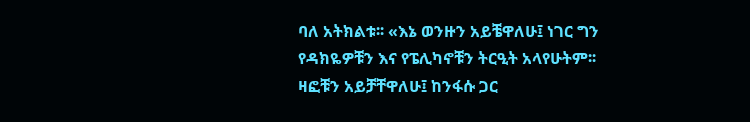ባለ አትክልቱ፡፡ «እኔ ወንዙን አይቼዋለሁ፤ ነገር ግን የዳክዬዎቹን እና የፔሊካኖቹን ትርዒት አላየሁትም፡፡ ዛፎቹን አይቻቸዋለሁ፤ ከንፋሱ ጋር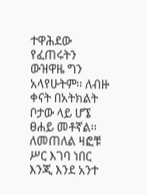ተዋሕደው የፈጠሩትን ውዝዋዜ ግን አላየሁትም፡፡ ለብዙ ቀናት በአትክልት ቦታው ላይ ሆኜ ፀሐይ መቶኛል፡፡ ለመጠለል ዛፎቹ ሥር እገባ ነበር እንጂ እንደ አንተ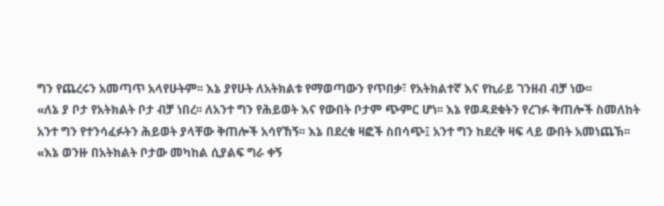ግን የጨረሩን አመጣጥ አላየሁትም፡፡ እኔ ያየሁት ለአትክልቱ የማወጣውን የጥበቃ፣ የአትክልተኛ እና የኪራይ ገንዘብ ብቻ ነው፡፡
«ለኔ ያ ቦታ የአትክልት ቦታ ብቻ ነበረ፡፡ ለአንተ ግን የሕይወት እና የውበት ቦታም ጭምር ሆነ፡፡ እኔ የወዳደቁትን የረገፉ ቅጠሎች ስመለከት አንተ ግን የተንሳፈፉትን ሕይወት ያላቸው ቅጠሎች አሳየኸኝ፡፡ እኔ በደረቁ ዛፎች ስበሳጭ፤ አንተ ግን ከደረቅ ዛፍ ላይ ውበት አመነጨኽ፡፡
«እኔ ወንዙ በአትክልት ቦታው መካከል ሲያልፍ ግራ ቀኝ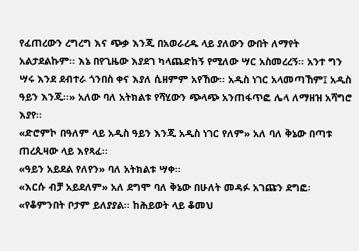የፈጠረውን ረግረግ እና ጭቃ እንጂ በአወራረዱ ላይ ያለውን ውበት ለማየት አልታደልኩም፡፡ እኔ በየጊዜው እያደገ ካላጨድከኝ የሚለው ሣር አስመረረኝ፡፡ አንተ ግን ሣሩ እንደ ደብተራ ጎንበስ ቀና እያለ ሲዘምም አየኸው፡፡ አዲስ ነገር አላመጣኸም፤ አዲስ ዓይን እንጂ፡፡» አለው ባለ አትክልቱ የሻሂውን ጭላጭ አንጠፋጥፎ ሌላ ለማዘዝ አሻግሮ እያየ፡፡
«ድሮምኮ በዓለም ላይ አዲስ ዓይን እንጂ አዲስ ነገር የለም» አለ ባለ ቅኔው በጣቱ ጠረጲዛው ላይ እየጻፈ፡፡
«ዓይን አይደል የለየን» ባለ አትክልቱ ሣቀ፡፡
«እርሱ ብቻ አይደለም» አለ ደግሞ ባለ ቅኔው በሁለት መዳፉ አገጩን ደግፎ፡«የቆምንበት ቦታም ይለያያል፡፡ ከሕይወት ላይ ቆመህ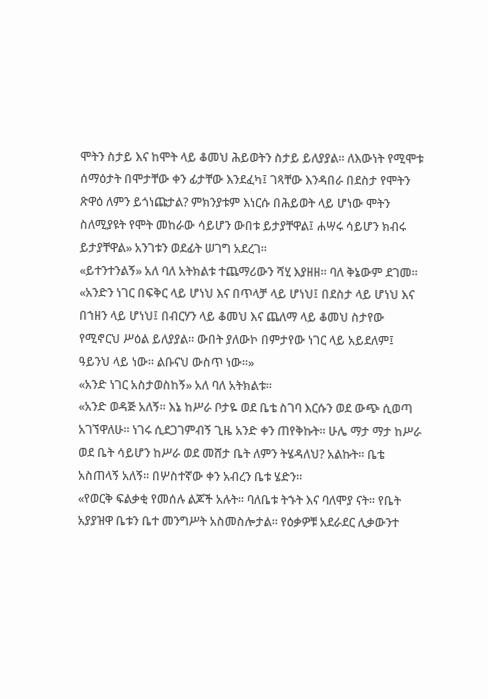ሞትን ስታይ እና ከሞት ላይ ቆመህ ሕይወትን ስታይ ይለያያል፡፡ ለእውነት የሚሞቱ ሰማዕታት በሞታቸው ቀን ፊታቸው እንደፈካ፤ ገጻቸው እንዳበራ በደስታ የሞትን ጽዋዕ ለምን ይጎነጩታል? ምክንያቱም እነርሱ በሕይወት ላይ ሆነው ሞትን ስለሚያዩት የሞት መከራው ሳይሆን ውበቱ ይታያቸዋል፤ ሐሣሩ ሳይሆን ክብሩ ይታያቸዋል» አንገቱን ወደፊት ሠገግ አደረገ፡፡
«ይተንተንልኝ» አለ ባለ አትክልቱ ተጨማሪውን ሻሂ እያዘዘ፡፡ ባለ ቅኔውም ደገመ፡፡
«አንድን ነገር በፍቅር ላይ ሆነህ እና በጥላቻ ላይ ሆነህ፤ በደስታ ላይ ሆነህ እና በኀዘን ላይ ሆነህ፤ በብርሃን ላይ ቆመህ እና ጨለማ ላይ ቆመህ ስታየው የሚኖርህ ሥዕል ይለያያል፡፡ ውበት ያለውኮ በምታየው ነገር ላይ አይደለም፤ ዓይንህ ላይ ነው፡፡ ልቡናህ ውስጥ ነው፡፡»
«አንድ ነገር አስታወስከኝ» አለ ባለ አትክልቱ፡፡
«አንድ ወዳጅ አለኝ፡፡ እኔ ከሥራ ቦታዬ ወደ ቤቴ ስገባ እርሱን ወደ ውጭ ሲወጣ አገኘዋለሁ፡፡ ነገሩ ሲደጋገምብኝ ጊዜ አንድ ቀን ጠየቅኩት፡፡ ሁሌ ማታ ማታ ከሥራ ወደ ቤት ሳይሆን ከሥራ ወደ መሸታ ቤት ለምን ትሄዳለህ? አልኩት፡፡ ቤቴ አስጠላኝ አለኝ፡፡ በሦስተኛው ቀን አብረን ቤቱ ሄድን፡፡
«የወርቅ ፍልቃቂ የመሰሉ ልጆች አሉት፡፡ ባለቤቱ ትኁት እና ባለሞያ ናት፡፡ የቤት አያያዝዋ ቤቱን ቤተ መንግሥት አስመስሎታል፡፡ የዕቃዎቹ አደራደር ሊቃውንተ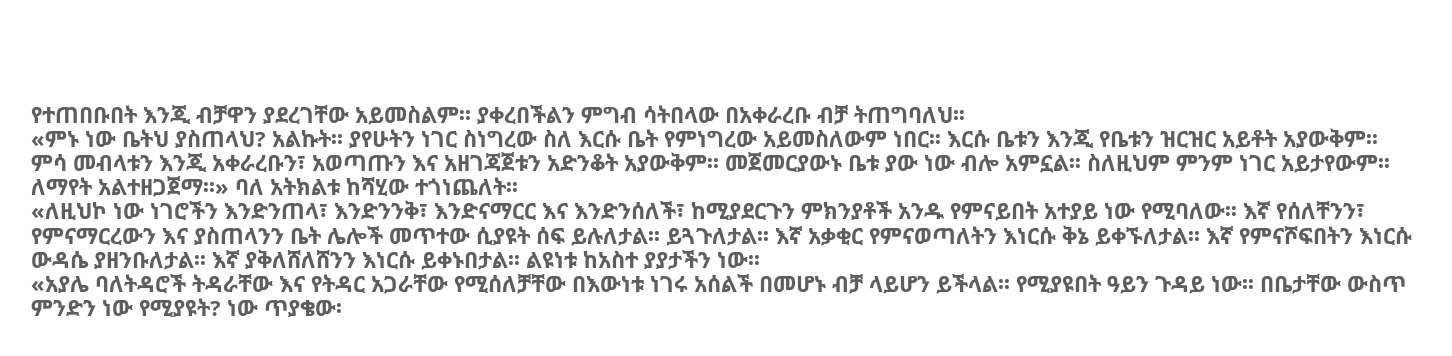የተጠበቡበት እንጂ ብቻዋን ያደረገቸው አይመስልም፡፡ ያቀረበችልን ምግብ ሳትበላው በአቀራረቡ ብቻ ትጠግባለህ፡፡
«ምኑ ነው ቤትህ ያስጠላህ? አልኩት፡፡ ያየሁትን ነገር ስነግረው ስለ እርሱ ቤት የምነግረው አይመስለውም ነበር፡፡ እርሱ ቤቱን እንጂ የቤቱን ዝርዝር አይቶት አያውቅም፡፡ ምሳ መብላቱን እንጂ አቀራረቡን፣ አወጣጡን እና አዘገጃጀቱን አድንቆት አያውቅም፡፡ መጀመርያውኑ ቤቱ ያው ነው ብሎ አምኗል፡፡ ስለዚህም ምንም ነገር አይታየውም፡፡ ለማየት አልተዘጋጀማ፡፡» ባለ አትክልቱ ከሻሂው ተጎነጨለት፡፡
«ለዚህኮ ነው ነገሮችን እንድንጠላ፣ እንድንንቅ፣ እንድናማርር እና እንድንሰለች፣ ከሚያደርጉን ምክንያቶች አንዱ የምናይበት አተያይ ነው የሚባለው፡፡ እኛ የሰለቸንን፣ የምናማርረውን እና ያስጠላንን ቤት ሌሎች መጥተው ሲያዩት ሰፍ ይሉለታል፡፡ ይጓጉለታል፡፡ እኛ አቃቂር የምናወጣለትን እነርሱ ቅኔ ይቀኙለታል፡፡ እኛ የምናሾፍበትን እነርሱ ውዳሴ ያዘንቡለታል፡፡ እኛ ያቅለሸለሸንን እነርሱ ይቀኑበታል፡፡ ልዩነቱ ከአስተ ያያታችን ነው፡፡
«አያሌ ባለትዳሮች ትዳራቸው እና የትዳር አጋራቸው የሚሰለቻቸው በእውነቱ ነገሩ አሰልች በመሆኑ ብቻ ላይሆን ይችላል፡፡ የሚያዩበት ዓይን ጉዳይ ነው፡፡ በቤታቸው ውስጥ ምንድን ነው የሚያዩት? ነው ጥያቄው፡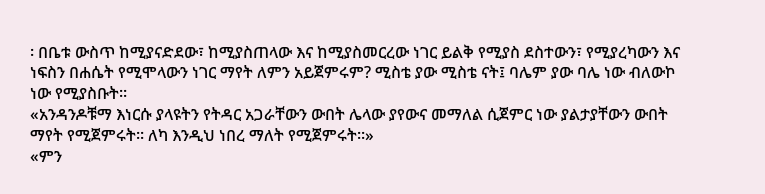፡ በቤቱ ውስጥ ከሚያናድደው፣ ከሚያስጠላው እና ከሚያስመርረው ነገር ይልቅ የሚያስ ደስተውን፣ የሚያረካውን እና ነፍስን በሐሴት የሚሞላውን ነገር ማየት ለምን አይጀምሩም? ሚስቴ ያው ሚስቴ ናት፤ ባሌም ያው ባሌ ነው ብለውኮ ነው የሚያስቡት፡፡
«አንዳንዶቹማ እነርሱ ያላዩትን የትዳር አጋራቸውን ውበት ሌላው ያየውና መማለል ሲጀምር ነው ያልታያቸውን ውበት ማየት የሚጀምሩት፡፡ ለካ እንዲህ ነበረ ማለት የሚጀምሩት፡፡»
«ምን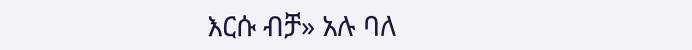እርሱ ብቻ» አሉ ባለ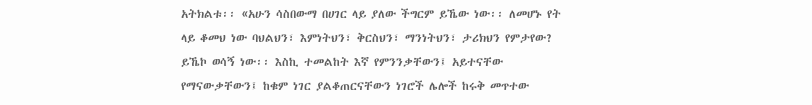አትክልቱ፡፡ «አሁን ሳስበውማ በሀገር ላይ ያለው ችግርም ይኼው ነው፡፡ ለመሆኑ የት ላይ ቆመህ ነው ባህልህን፣ እምነትህን፣ ቅርስህን፣ ማንነትህን፣ ታሪክህን የምታየው? ይኼኮ ወሳኝ ነው፡፡ እስኪ ተመልከት እኛ የምንንቃቸውን፤ አይተናቸው የማናውቃቸውን፤ ከቁም ነገር ያልቆጠርናቸውን ነገሮች ሌሎች ከሩቅ መጥተው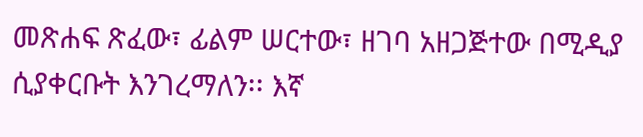መጽሐፍ ጽፈው፣ ፊልም ሠርተው፣ ዘገባ አዘጋጅተው በሚዲያ ሲያቀርቡት እንገረማለን፡፡ እኛ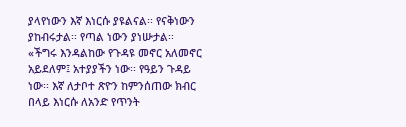ያላየነውን እኛ እነርሱ ያዩልናል፡፡ የናቅነውን ያከብሩታል፡፡ የጣል ነውን ያነሡታል፡፡
«ችግሩ እንዳልከው የጉዳዩ መኖር አለመኖር አይደለም፤ አተያያችን ነው፡፡ የዓይን ጉዳይ ነው፡፡ እኛ ለታቦተ ጽዮን ከምንሰጠው ክብር በላይ እነርሱ ለአንድ የጥንት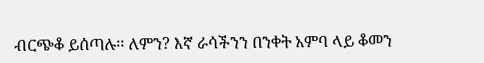ብርጭቆ ይሰጣሉ፡፡ ለምን? እኛ ራሳችንን በንቀት አምባ ላይ ቆመን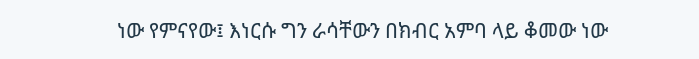ነው የምናየው፤ እነርሱ ግን ራሳቸውን በክብር አምባ ላይ ቆመው ነው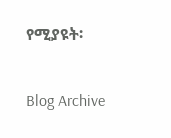የሚያዩት፡

Blog Archive